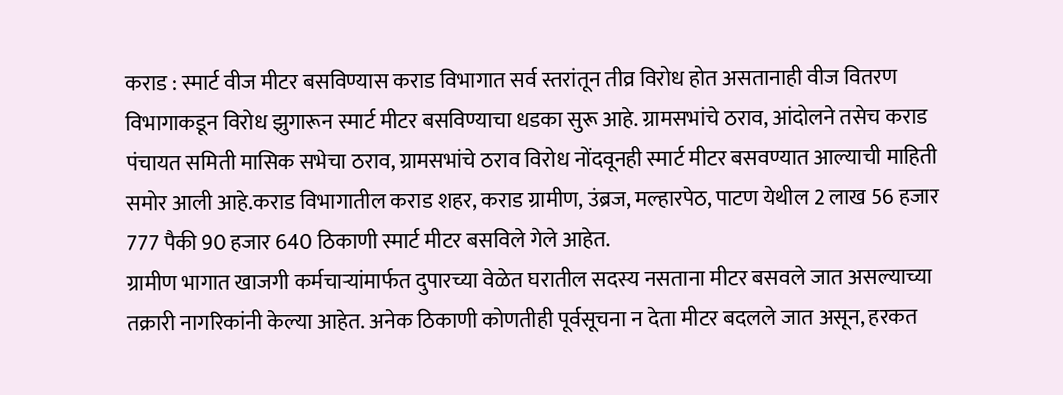कराड : स्मार्ट वीज मीटर बसविण्यास कराड विभागात सर्व स्तरांतून तीव्र विरोध होत असतानाही वीज वितरण विभागाकडून विरोध झुगारून स्मार्ट मीटर बसविण्याचा धडका सुरू आहे. ग्रामसभांचे ठराव, आंदोलने तसेच कराड पंचायत समिती मासिक सभेचा ठराव, ग्रामसभांचे ठराव विरोध नोंदवूनही स्मार्ट मीटर बसवण्यात आल्याची माहिती समोर आली आहे.कराड विभागातील कराड शहर, कराड ग्रामीण, उंब्रज, मल्हारपेठ, पाटण येथील 2 लाख 56 हजार 777 पैकी 90 हजार 640 ठिकाणी स्मार्ट मीटर बसविले गेले आहेत.
ग्रामीण भागात खाजगी कर्मचाऱ्यांमार्फत दुपारच्या वेळेत घरातील सदस्य नसताना मीटर बसवले जात असल्याच्या तक्रारी नागरिकांनी केल्या आहेत. अनेक ठिकाणी कोणतीही पूर्वसूचना न देता मीटर बदलले जात असून, हरकत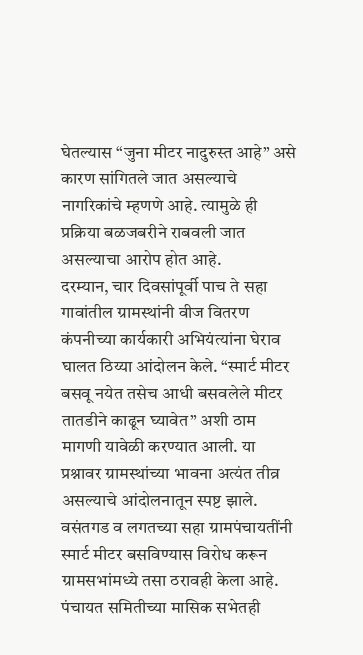घेतल्यास “जुना मीटर नादुरुस्त आहे” असे कारण सांगितले जात असल्याचे नागरिकांचे म्हणणे आहे. त्यामुळे ही प्रक्रिया बळजबरीने राबवली जात असल्याचा आरोप होत आहे.
दरम्यान, चार दिवसांपूर्वी पाच ते सहा गावांतील ग्रामस्थांनी वीज वितरण कंपनीच्या कार्यकारी अभियंत्यांना घेराव घालत ठिय्या आंदोलन केले. “स्मार्ट मीटर बसवू नयेत तसेच आधी बसवलेले मीटर तातडीने काढून घ्यावेत” अशी ठाम मागणी यावेळी करण्यात आली. या प्रश्नावर ग्रामस्थांच्या भावना अत्यंत तीव्र असल्याचे आंदोलनातून स्पष्ट झाले. वसंतगड व लगतच्या सहा ग्रामपंचायतींनी स्मार्ट मीटर बसविण्यास विरोध करून ग्रामसभांमध्ये तसा ठरावही केला आहे. पंचायत समितीच्या मासिक सभेतही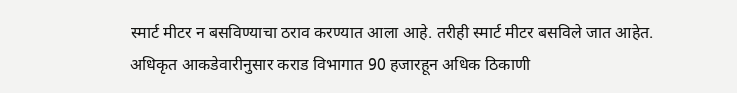स्मार्ट मीटर न बसविण्याचा ठराव करण्यात आला आहे. तरीही स्मार्ट मीटर बसविले जात आहेत.
अधिकृत आकडेवारीनुसार कराड विभागात 90 हजारहून अधिक ठिकाणी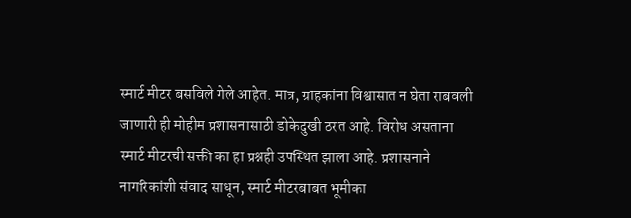स्मार्ट मीटर बसविले गेले आहेत. मात्र, ग्राहकांना विश्वासात न घेता राबवली जाणारी ही मोहीम प्रशासनासाठी डोकेदुखी ठरत आहे. विरोध असताना स्मार्ट मीटरची सक्ती का हा प्रश्नही उपस्थित झाला आहे. प्रशासनाने नागरिकांशी संवाद साधून, स्मार्ट मीटरबाबत भूमीका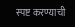स्पष्ट करण्याची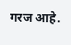गरज आहे.